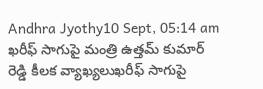Andhra Jyothy10 Sept, 05:14 am
ఖరీఫ్ సాగుపై మంత్రి ఉత్తమ్ కుమార్ రెడ్డి కీలక వ్యాఖ్యలుఖరీఫ్ సాగుపై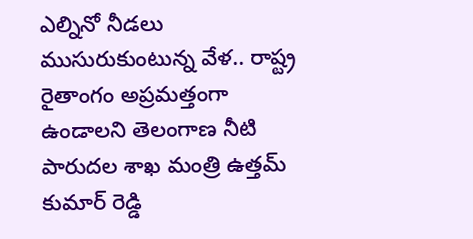ఎల్నినో నీడలు ముసురుకుంటున్న వేళ.. రాష్ట్ర రైతాంగం అప్రమత్తంగా ఉండాలని తెలంగాణ నీటి పారుదల శాఖ మంత్రి ఉత్తమ్ కుమార్ రెడ్డి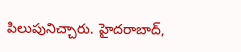పిలుపునిచ్చారు. హైదరాబాద్,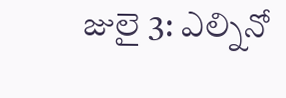జులై 3: ఎల్నినో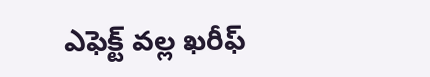ఎఫెక్ట్ వల్ల ఖరీఫ్